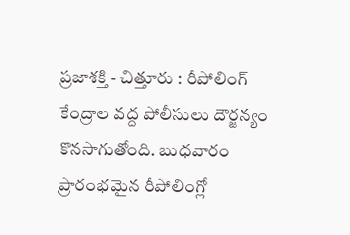ప్రజాశక్తి - చిత్తూరు : రీపోలింగ్ కేంద్రాల వద్ద పోలీసులు దౌర్జన్యం కొనసాగుతోంది. బుధవారం ప్రారంభమైన రీపోలింగ్లో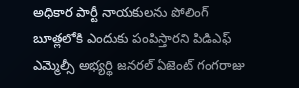అధికార పార్టీ నాయకులను పోలింగ్ బూత్లలోకి ఎందుకు పంపిస్తారని పిడిఎఫ్ ఎమ్మెల్సీ అభ్యర్థి జనరల్ ఏజెంట్ గంగరాజు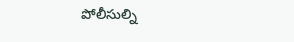పోలీసుల్ని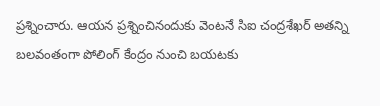ప్రశ్నించారు. ఆయన ప్రశ్నించినందుకు వెంటనే సిఐ చంద్రశేఖర్ అతన్ని బలవంతంగా పోలింగ్ కేంద్రం నుంచి బయటకు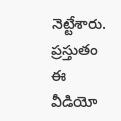నెట్టేశారు. ప్రస్తుతం ఈ వీడియో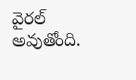వైరల్ అవుతోంది.